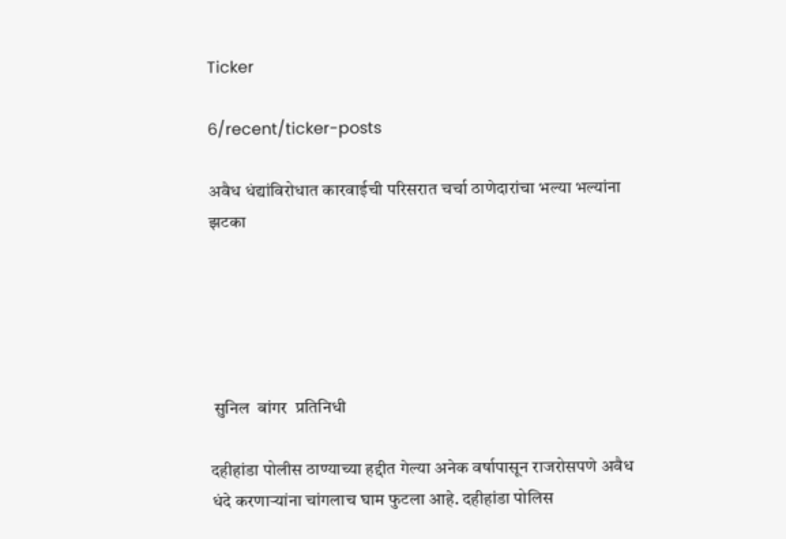Ticker

6/recent/ticker-posts

अवैध धंद्यांविरोधात कारवाईची परिसरात चर्चा ठाणेदारांचा भल्या भल्यांना झटका





 सुनिल  बांगर  प्रतिनिधी

दहीहांडा पोलीस ठाण्याच्या हद्दीत गेल्या अनेक वर्षापासून राजरोसपणे अवैध धंदे करणाऱ्यांना चांगलाच घाम फुटला आहे. दहीहांडा पोलिस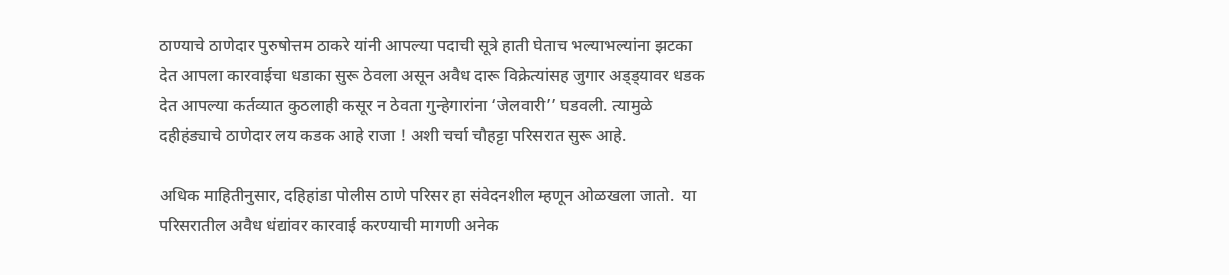ठाण्याचे ठाणेदार पुरुषोत्तम ठाकरे यांनी आपल्या पदाची सूत्रे हाती घेताच भल्याभल्यांना झटका देत आपला कारवाईचा धडाका सुरू ठेवला असून अवैध दारू विक्रेत्यांसह जुगार अड्ड्यावर धडक देत आपल्या कर्तव्यात कुठलाही कसूर न ठेवता गुन्हेगारांना ‘जेलवारी’’ घडवली. त्यामुळे दहीहंड्याचे ठाणेदार लय कडक आहे राजा ! अशी चर्चा चौहट्टा परिसरात सुरू आहे.

अधिक माहितीनुसार, दहिहांडा पोलीस ठाणे परिसर हा संवेदनशील म्हणून ओळखला जातो.  या परिसरातील अवैध धंद्यांवर कारवाई करण्याची मागणी अनेक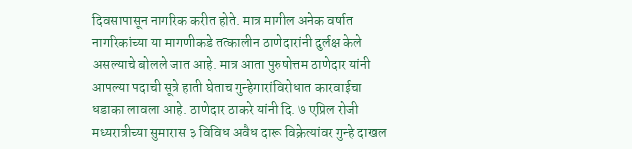दिवसापासून नागरिक करीत होते. मात्र मागील अनेक वर्षात नागरिकांच्या या मागणीकडे तत्कालीन ठाणेदारांनी दुर्लक्ष केले असल्याचे बोलले जात आहे. मात्र आता पुरुषोत्तम ठाणेदार यांनी आपल्या पदाची सूत्रे हाती घेताच गुन्हेगारांविरोधात कारवाईचा धडाका लावला आहे. ठाणेदार ठाकरे यांनी दि. ७ एप्रिल रोजी मध्यरात्रीच्या सुमारास ३ विविध अवैध दारू विक्रेत्यांवर गुन्हे दाखल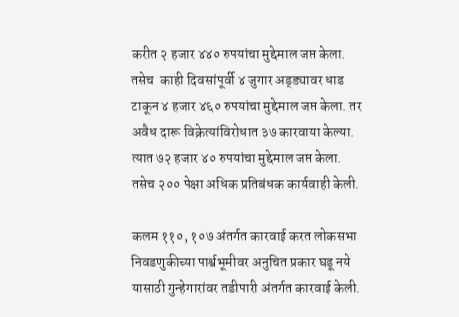करीत २ हजार ४४० रुपयांचा मुद्देमाल जप्त केला. तसेच  काही दिवसांपूर्वी ४ जुगार अड्ड्यावर धाड टाकून ४ हजार ४६० रुपयांचा मुद्देमाल जप्त केला. तर अवैध दारू विक्रेत्यांविरोधात ३७ कारवाया केल्या. त्यात ७२ हजार ४० रुपयांचा मुद्देमाल जप्त केला. तसेच २०० पेक्षा अधिक प्रतिबंधक कार्यवाही केली.

कलम ११०, १०७ अंतर्गत कारवाई करत लोकसभा निवडणुकीच्या पार्श्वभूमीवर अनुचित प्रकार घडू नये यासाठी गुन्हेगारांवर तडीपारी अंतर्गत कारवाई केली.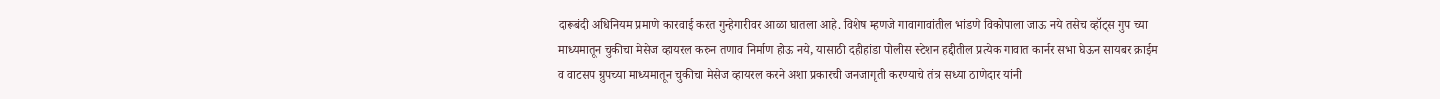दारूबंदी अधिनियम प्रमाणे कारवाई करत गुन्हेगारीवर आळा घातला आहे. विशेष म्हणजे गावागावांतील भांडणे विकोपाला जाऊ नये तसेच व्हॉट्स गुप च्या माध्यमातून चुकीचा मेसेज व्हायरल करुन तणाव निर्माण होऊ नये, यासाठी दहीहांडा पोलीस स्टेशन हद्दीतील प्रत्येक गावात कार्नर सभा घेऊन सायबर क्राईम व वाटसप ग्रुपच्या माध्यमातून चुकीचा मेसेज व्हायरल करने अशा प्रकारची जनजागृती करण्याचे तंत्र सध्या ठाणेदार यांनी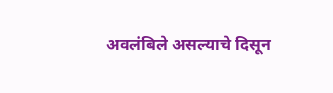अवलंबिले असल्याचे दिसून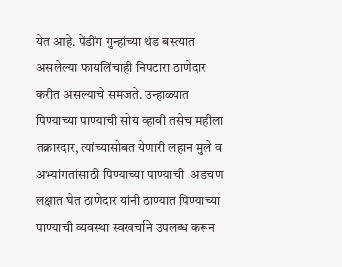येत आहे. पेंडींग गुन्हांच्या थंड बस्त्यात असलेल्या फायलिंचाही निपटारा ठाणेदार करीत असल्याचे समजते. उन्हाळ्यात पिण्याच्या पाण्याची सोय व्हावी तसेच महीला तक्रारदार, त्यांच्यासोबत येणारी लहान मुले व अभ्यांगतांसाठी पिण्याच्या पाण्याची  अडचण लक्षात घेत ठाणेदार यांनी ठाण्यात पिण्याच्या पाण्याची व्यवस्था स्वखर्चाने उपलब्ध करून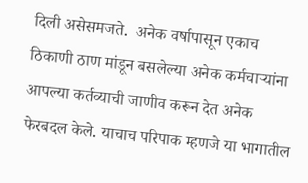दिली असेसमजते.  अनेक वर्षापासून एकाच ठिकाणी ठाण मांडून बसलेल्या अनेक कर्मचाऱ्यांना आपल्या कर्तव्याची जाणीव करून देत अनेक फेरबदल केले. याचाच परिपाक म्हणजे या भागातील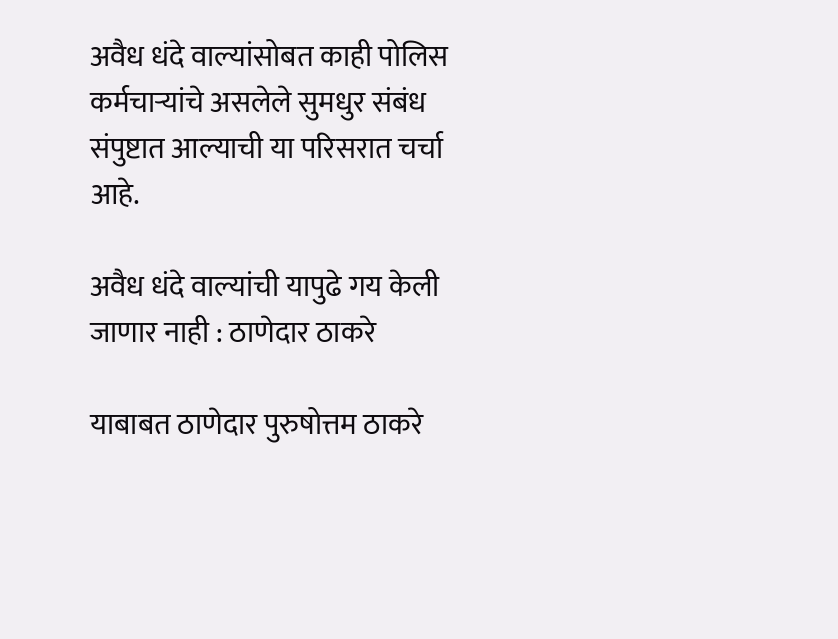अवैध धंदे वाल्यांसोबत काही पोलिस कर्मचाऱ्यांचे असलेले सुमधुर संबंध संपुष्टात आल्याची या परिसरात चर्चा आहे.

अवैध धंदे वाल्यांची यापुढे गय केली जाणार नाही : ठाणेदार ठाकरे

याबाबत ठाणेदार पुरुषोत्तम ठाकरे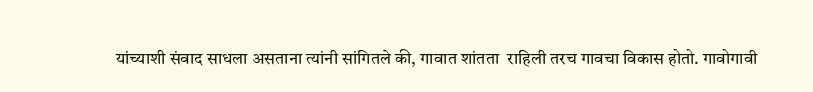यांच्याशी संवाद साधला असताना त्यांनी सांगितले की, गावात शांतता  राहिली तरच गावचा विकास होतो. गावोगावी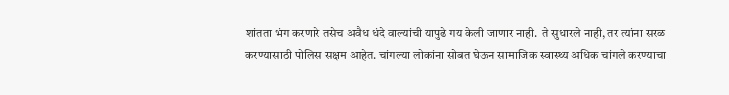शांतता भंग करणारे तसेच अवैध धंदे वाल्यांची यापुढे गय केली जाणार नाही.  ते सुधारले नाही, तर त्यांना सरळ करण्यासाठी पोलिस सक्षम आहेत. चांगल्या लोकांना सोबत घेऊन सामाजिक स्वास्थ्य अधिक चांगले करण्याचा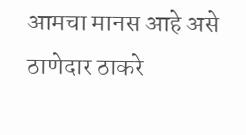आमचा मानस आहे असे ठाणेदार ठाकरे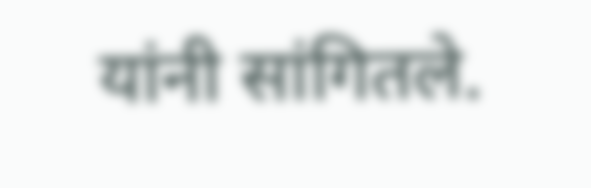यांनी सांगितले.